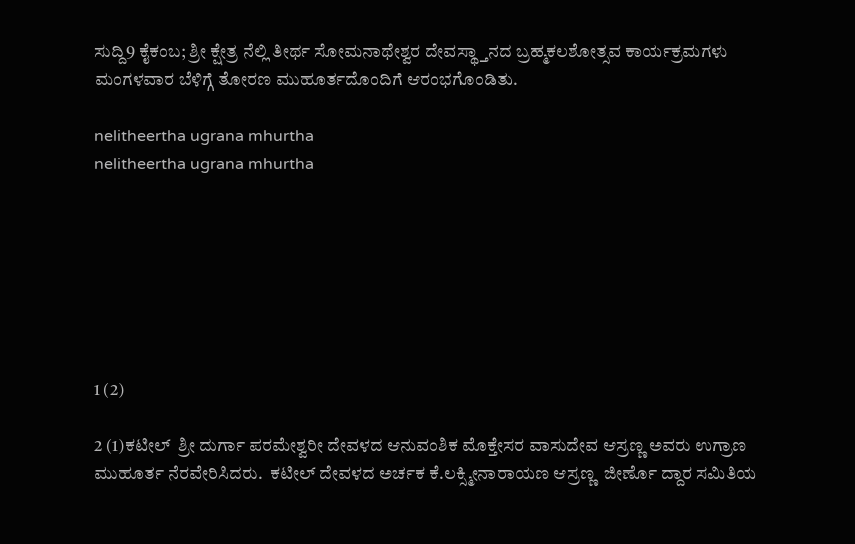ಸುದ್ದಿ9 ಕೈಕಂಬ; ಶ್ರೀ ಕ್ಷೇತ್ರ ನೆಲ್ಲಿ ತೀರ್ಥ ಸೋಮನಾಥೇಶ್ವರ ದೇವಸ್ಥ್ತಾನದ ಬ್ರಹ್ಮಕಲಶೋತ್ಸವ ಕಾರ್ಯಕ್ರಮಗಳು ಮಂಗಳವಾರ ಬೆಳಿಗ್ಗೆ ತೋರಣ ಮುಹೂರ್ತದೊಂದಿಗೆ ಆರಂಭಗೊಂಡಿತು.

nelitheertha ugrana mhurtha
nelitheertha ugrana mhurtha







1 (2)

2 (1)ಕಟೀಲ್  ಶ್ರೀ ದುರ್ಗಾ ಪರಮೇಶ್ವರೀ ದೇವಳದ ಆನುವಂಶಿಕ ಮೊಕ್ತೇಸರ ವಾಸುದೇವ ಆಸ್ರಣ್ಣ ಅವರು ಉಗ್ರಾಣ ಮುಹೂರ್ತ ನೆರವೇರಿಸಿದರು.  ಕಟೀಲ್ ದೇವಳದ ಅರ್ಚಕ ಕೆ.ಲಕ್ಸ್ಮೀನಾರಾಯಣ ಆಸ್ರಣ್ಣ  ಜೀರ್ಣೊ ದ್ದಾರ ಸಮಿತಿಯ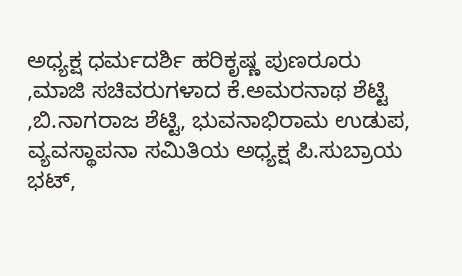ಅಧ್ಯಕ್ಷ ಧರ್ಮದರ್ಶಿ ಹರಿಕೃಷ್ಣ ಪುಣರೂರು ,ಮಾಜಿ ಸಚಿವರುಗಳಾದ ಕೆ.ಅಮರನಾಥ ಶೆಟ್ಟಿ ,ಬಿ.ನಾಗರಾಜ ಶೆಟ್ಟಿ, ಭುವನಾಭಿರಾಮ ಉಡುಪ, ವ್ಯವಸ್ಥಾಪನಾ ಸಮಿತಿಯ ಅಧ್ಯಕ್ಷ ಪಿ.ಸುಬ್ರಾಯ ಭಟ್,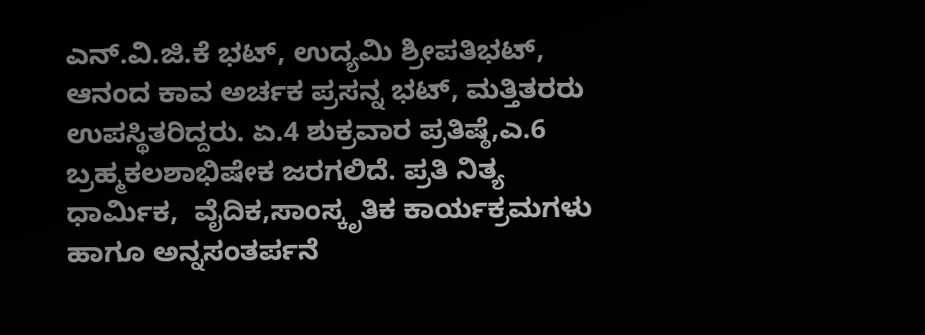ಎನ್.ವಿ.ಜಿ.ಕೆ ಭಟ್, ಉದ್ಯಮಿ ಶ್ರೀಪತಿಭಟ್, ಆನಂದ ಕಾವ ಅರ್ಚಕ ಪ್ರಸನ್ನ ಭಟ್, ಮತ್ತಿತರರು ಉಪಸ್ಥಿತರಿದ್ದರು. ಏ.4 ಶುಕ್ರವಾರ ಪ್ರತಿಷ್ಠೆ,ಎ.6 ಬ್ರಹ್ಮಕಲಶಾಭಿಷೇಕ ಜರಗಲಿದೆ. ಪ್ರತಿ ನಿತ್ಯ ಧಾರ್ಮಿಕ,  ವೈದಿಕ,ಸಾಂಸ್ಕೃತಿಕ ಕಾರ್ಯಕ್ರಮಗಳು ಹಾಗೂ ಅನ್ನಸಂತರ್ಪನೆ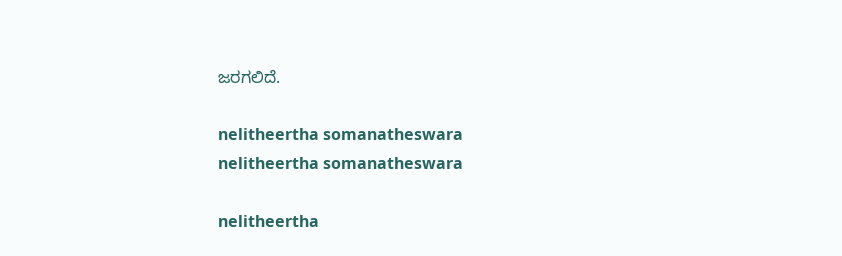ಜರಗಲಿದೆ.

nelitheertha somanatheswara
nelitheertha somanatheswara

nelitheertha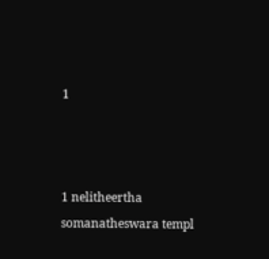1



1 nelitheertha  somanatheswara templ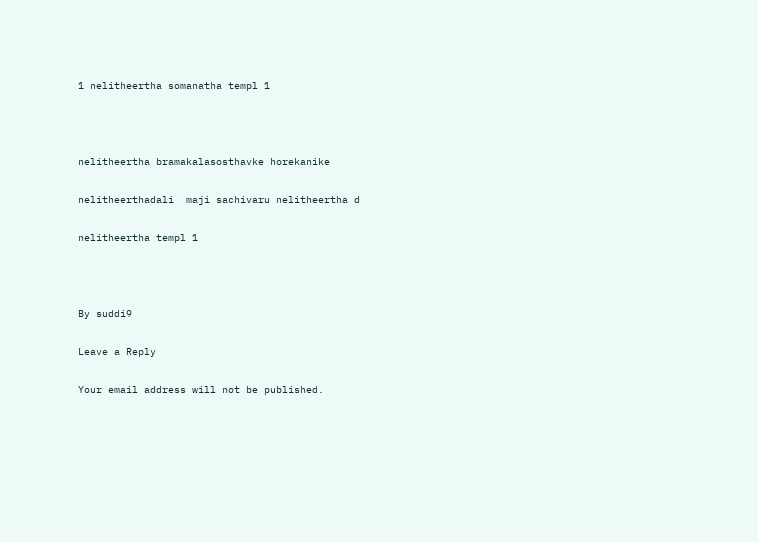1 nelitheertha somanatha templ 1



nelitheertha bramakalasosthavke horekanike

nelitheerthadali  maji sachivaru nelitheertha d

nelitheertha templ 1



By suddi9

Leave a Reply

Your email address will not be published.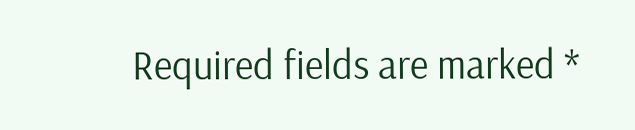Required fields are marked *